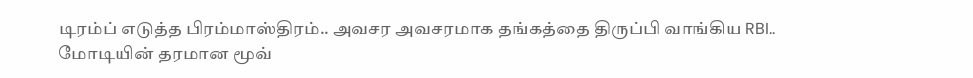டிரம்ப் எடுத்த பிரம்மாஸ்திரம்.. அவசர அவசரமாக தங்கத்தை திருப்பி வாங்கிய RBI.. மோடியின் தரமான மூவ்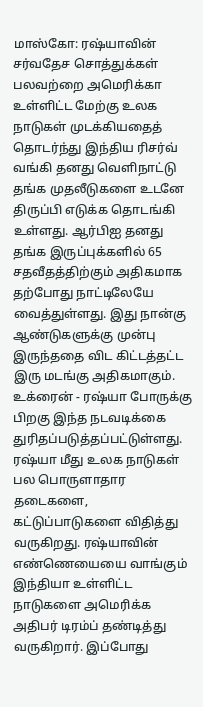மாஸ்கோ: ரஷ்யாவின் சர்வதேச சொத்துக்கள் பலவற்றை அமெரிக்கா உள்ளிட்ட மேற்கு உலக நாடுகள் முடக்கியதைத் தொடர்ந்து இந்திய ரிசர்வ் வங்கி தனது வெளிநாட்டு தங்க முதலீடுகளை உடனே திருப்பி எடுக்க தொடங்கி உள்ளது. ஆர்பிஐ தனது தங்க இருப்புக்களில் 65 சதவீதத்திற்கும் அதிகமாக தற்போது நாட்டிலேயே வைத்துள்ளது. இது நான்கு ஆண்டுகளுக்கு முன்பு இருந்ததை விட கிட்டத்தட்ட இரு மடங்கு அதிகமாகும். உக்ரைன் - ரஷ்யா போருக்கு பிறகு இந்த நடவடிக்கை துரிதப்படுத்தப்பட்டுள்ளது.
ரஷ்யா மீது உலக நாடுகள் பல பொருளாதார தடைகளை, கட்டுப்பாடுகளை விதித்து வருகிறது. ரஷ்யாவின் எண்ணெயையை வாங்கும் இந்தியா உள்ளிட்ட நாடுகளை அமெரிக்க அதிபர் டிரம்ப் தண்டித்து வருகிறார். இப்போது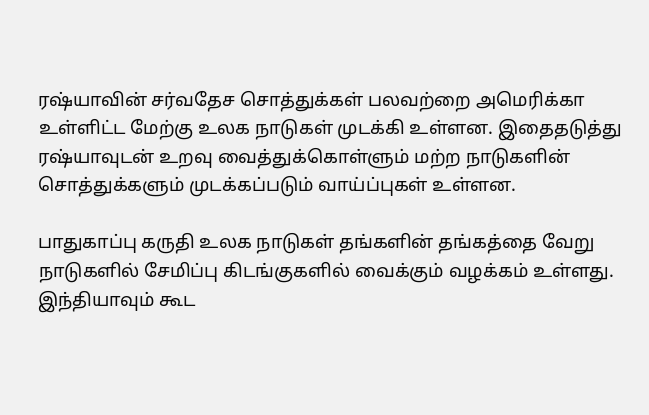ரஷ்யாவின் சர்வதேச சொத்துக்கள் பலவற்றை அமெரிக்கா உள்ளிட்ட மேற்கு உலக நாடுகள் முடக்கி உள்ளன. இதைதடுத்து ரஷ்யாவுடன் உறவு வைத்துக்கொள்ளும் மற்ற நாடுகளின் சொத்துக்களும் முடக்கப்படும் வாய்ப்புகள் உள்ளன.

பாதுகாப்பு கருதி உலக நாடுகள் தங்களின் தங்கத்தை வேறு நாடுகளில் சேமிப்பு கிடங்குகளில் வைக்கும் வழக்கம் உள்ளது. இந்தியாவும் கூட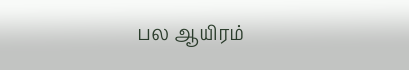பல ஆயிரம்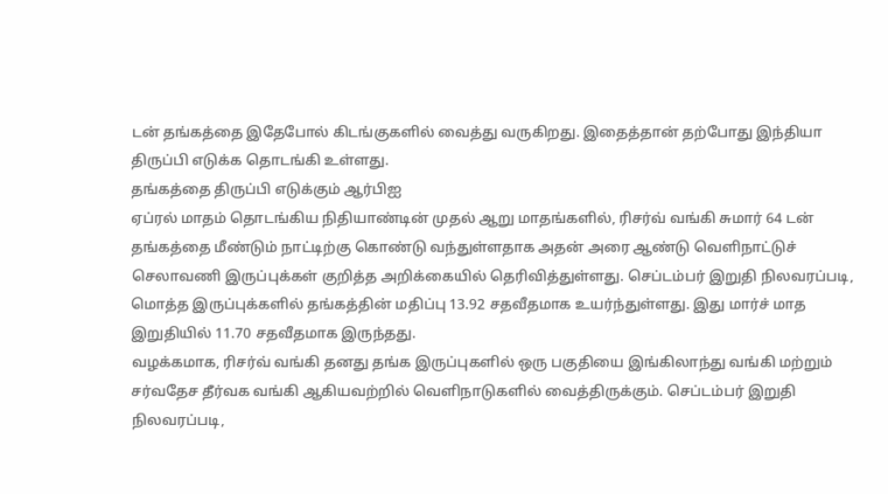டன் தங்கத்தை இதேபோல் கிடங்குகளில் வைத்து வருகிறது. இதைத்தான் தற்போது இந்தியா திருப்பி எடுக்க தொடங்கி உள்ளது.
தங்கத்தை திருப்பி எடுக்கும் ஆர்பிஐ
ஏப்ரல் மாதம் தொடங்கிய நிதியாண்டின் முதல் ஆறு மாதங்களில், ரிசர்வ் வங்கி சுமார் 64 டன் தங்கத்தை மீண்டும் நாட்டிற்கு கொண்டு வந்துள்ளதாக அதன் அரை ஆண்டு வெளிநாட்டுச் செலாவணி இருப்புக்கள் குறித்த அறிக்கையில் தெரிவித்துள்ளது. செப்டம்பர் இறுதி நிலவரப்படி, மொத்த இருப்புக்களில் தங்கத்தின் மதிப்பு 13.92 சதவீதமாக உயர்ந்துள்ளது. இது மார்ச் மாத இறுதியில் 11.70 சதவீதமாக இருந்தது.
வழக்கமாக, ரிசர்வ் வங்கி தனது தங்க இருப்புகளில் ஒரு பகுதியை இங்கிலாந்து வங்கி மற்றும் சர்வதேச தீர்வக வங்கி ஆகியவற்றில் வெளிநாடுகளில் வைத்திருக்கும். செப்டம்பர் இறுதி நிலவரப்படி,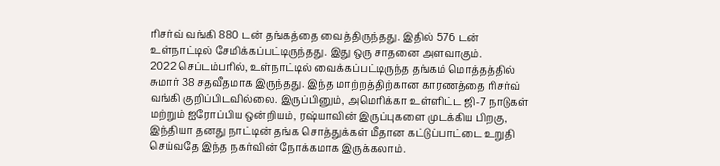ரிசர்வ் வங்கி 880 டன் தங்கத்தை வைத்திருந்தது. இதில் 576 டன் உள்நாட்டில் சேமிக்கப்பட்டிருந்தது. இது ஒரு சாதனை அளவாகும்.
2022 செப்டம்பரில், உள்நாட்டில் வைக்கப்பட்டிருந்த தங்கம் மொத்தத்தில் சுமார் 38 சதவீதமாக இருந்தது. இந்த மாற்றத்திற்கான காரணத்தை ரிசர்வ் வங்கி குறிப்பிடவில்லை. இருப்பினும், அமெரிக்கா உள்ளிட்ட ஜி-7 நாடுகள் மற்றும் ஐரோப்பிய ஒன்றியம், ரஷ்யாவின் இருப்புகளை முடக்கிய பிறகு, இந்தியா தனது நாட்டின் தங்க சொத்துக்கள் மீதான கட்டுப்பாட்டை உறுதி செய்வதே இந்த நகர்வின் நோக்கமாக இருக்கலாம்.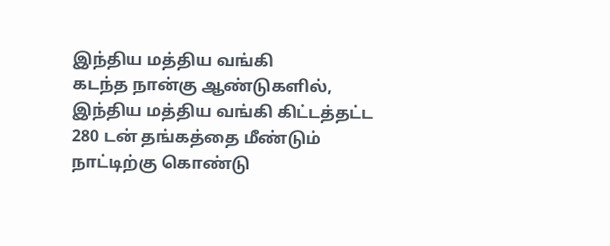இந்திய மத்திய வங்கி
கடந்த நான்கு ஆண்டுகளில், இந்திய மத்திய வங்கி கிட்டத்தட்ட 280 டன் தங்கத்தை மீண்டும் நாட்டிற்கு கொண்டு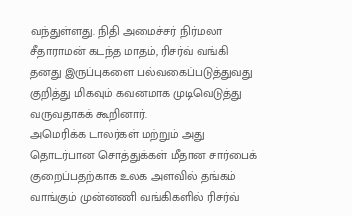வந்துள்ளது. நிதி அமைச்சர் நிர்மலா சீதாராமன் கடந்த மாதம், ரிசர்வ் வங்கி தனது இருப்புகளை பல்வகைப்படுத்துவது குறித்து மிகவும் கவனமாக முடிவெடுத்து வருவதாகக் கூறினார்.
அமெரிக்க டாலர்கள் மற்றும் அது தொடர்பான சொத்துக்கள் மீதான சார்பைக் குறைப்பதற்காக உலக அளவில் தங்கம் வாங்கும் முன்னணி வங்கிகளில் ரிசர்வ்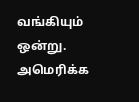வங்கியும் ஒன்று. அமெரிக்க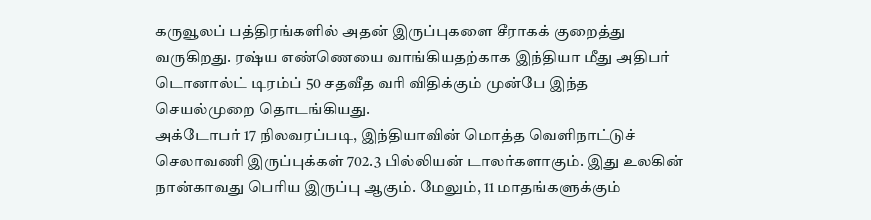கருவூலப் பத்திரங்களில் அதன் இருப்புகளை சீராகக் குறைத்து வருகிறது. ரஷ்ய எண்ணெயை வாங்கியதற்காக இந்தியா மீது அதிபர் டொனால்ட் டிரம்ப் 50 சதவீத வரி விதிக்கும் முன்பே இந்த செயல்முறை தொடங்கியது.
அக்டோபர் 17 நிலவரப்படி, இந்தியாவின் மொத்த வெளிநாட்டுச் செலாவணி இருப்புக்கள் 702.3 பில்லியன் டாலர்களாகும். இது உலகின் நான்காவது பெரிய இருப்பு ஆகும். மேலும், 11 மாதங்களுக்கும்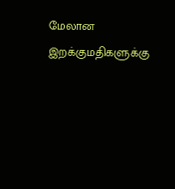மேலான இறக்குமதிகளுக்கு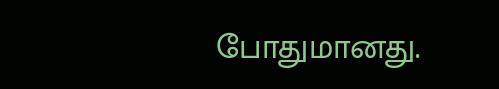போதுமானது.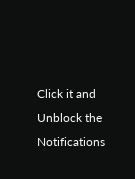Click it and Unblock the Notifications